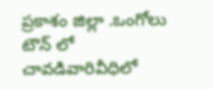ప్రకాశం జిల్లా .ఒంగోలు టౌన్ లో చావడివారివీధిలో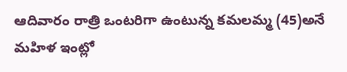ఆదివారం రాత్రి ఒంటరిగా ఉంటున్న కమలమ్మ (45)అనే మహిళ ఇంట్లో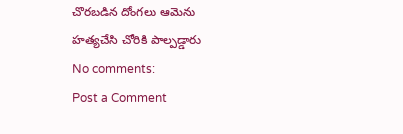చొరబడిన దోంగలు ఆమెను హత్యచేసి చోరికి పాల్పడ్డారు
No comments:
Post a Comment